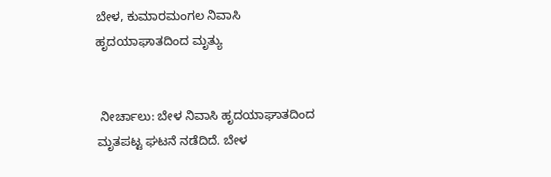ಬೇಳ, ಕುಮಾರಮಂಗಲ ನಿವಾಸಿ ಹೃದಯಾಘಾತದಿಂದ ಮೃತ್ಯು


 ನೀರ್ಚಾಲು: ಬೇಳ ನಿವಾಸಿ ಹೃದಯಾಘಾತದಿಂದ ಮೃತಪಟ್ಟ ಘಟನೆ ನಡೆದಿದೆ. ಬೇಳ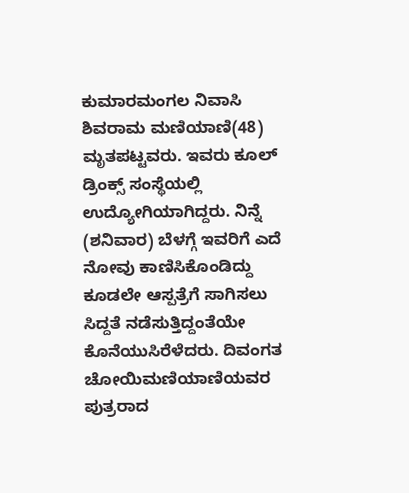ಕುಮಾರಮಂಗಲ ನಿವಾಸಿ ಶಿವರಾಮ ಮಣಿಯಾಣಿ(48) ಮೃತಪಟ್ಟವರು. ಇವರು ಕೂಲ್ ಡ್ರಿಂಕ್ಸ್ ಸಂಸ್ಥೆಯಲ್ಲಿ ಉದ್ಯೋಗಿಯಾಗಿದ್ದರು. ನಿನ್ನೆ (ಶನಿವಾರ) ಬೆಳಗ್ಗೆ ಇವರಿಗೆ ಎದೆ ನೋವು ಕಾಣಿಸಿಕೊಂಡಿದ್ದು ಕೂಡಲೇ ಆಸ್ಪತ್ರೆಗೆ ಸಾಗಿಸಲು ಸಿದ್ದತೆ ನಡೆಸುತ್ತಿದ್ದಂತೆಯೇ ಕೊನೆಯುಸಿರೆಳೆದರು. ದಿವಂಗತ ಚೋಯಿ‌ಮಣಿಯಾಣಿಯವರ ಪುತ್ರರಾದ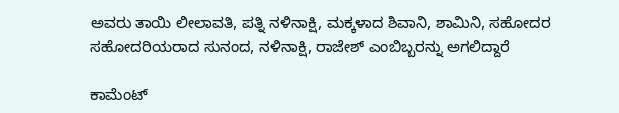ಅವರು ತಾಯಿ ಲೀಲಾವತಿ, ಪತ್ನಿ ನಳಿನಾಕ್ಷಿ, ಮಕ್ಕಳಾದ ಶಿವಾನಿ, ಶಾಮಿನಿ, ಸಹೋದರ ಸಹೋದರಿಯರಾದ ಸುನಂದ, ನಳಿನಾಕ್ಷಿ, ರಾಜೇಶ್ ಎಂಬಿಬ್ಬರನ್ನು ಅಗಲಿದ್ದಾರೆ

ಕಾಮೆಂಟ್‌‌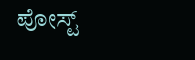ಪೋಸ್ಟ್‌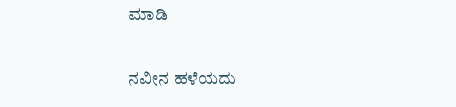ಮಾಡಿ

ನವೀನ ಹಳೆಯದು